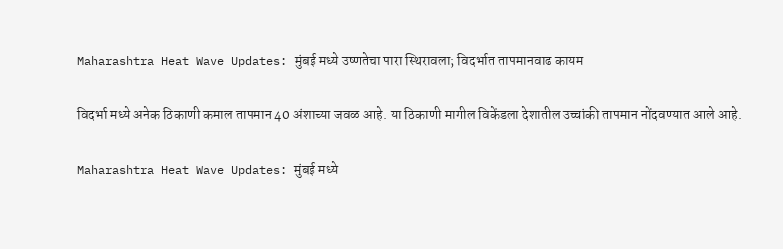Maharashtra Heat Wave Updates: मुंबई मध्ये उष्णतेचा पारा स्थिरावला; विदर्भात तापमानवाढ कायम

विदर्भा मध्ये अनेक ठिकाणी कमाल तापमान 40 अंशाच्या जवळ आहे. या ठिकाणी मागील विकेंडला देशातील उच्चांकी तापमान नोंदवण्यात आले आहे.

Maharashtra Heat Wave Updates: मुंबई मध्ये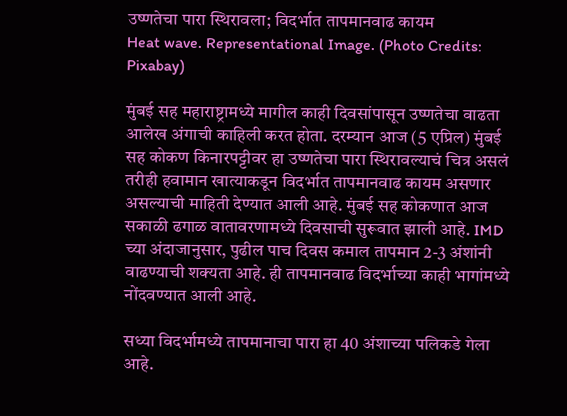उष्णतेचा पारा स्थिरावला; विदर्भात तापमानवाढ कायम
Heat wave. Representational Image. (Photo Credits: Pixabay)

मुंबई सह महाराष्ट्रामध्ये मागील काही दिवसांपासून उष्णतेचा वाढता आलेख अंगाची काहिली करत होता. दरम्यान आज (5 एप्रिल) मुंबई सह कोकण किनारपट्टीवर हा उष्णतेचा पारा स्थिरावल्याचं चित्र असलं तरीही हवामान खात्याकडून विदर्भात तापमानवाढ कायम असणार असल्याची माहिती देण्यात आली आहे. मुंबई सह कोकणात आज सकाळी ढगाळ वातावरणामध्ये दिवसाची सुरूवात झाली आहे. IMD च्या अंदाजानुसार, पुढील पाच दिवस कमाल तापमान 2-3 अंशांनी वाढण्याची शक्यता आहे. ही तापमानवाढ विदर्भाच्या काही भागांमध्ये नोंदवण्यात आली आहे.

सध्या विदर्भामध्ये तापमानाचा पारा हा 40 अंशाच्या पलिकडे गेला आहे.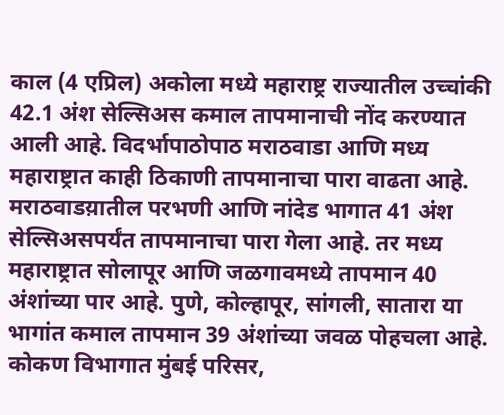काल (4 एप्रिल) अकोला मध्ये महाराष्ट्र राज्यातील उच्चांकी 42.1 अंश सेल्सिअस कमाल तापमानाची नोंद करण्यात आली आहे. विदर्भापाठोपाठ मराठवाडा आणि मध्य महाराष्ट्रात काही ठिकाणी तापमानाचा पारा वाढता आहे. मराठवाडय़ातील परभणी आणि नांदेड भागात 41 अंश सेल्सिअसपर्यंत तापमानाचा पारा गेला आहे. तर मध्य महाराष्ट्रात सोलापूर आणि जळगावमध्ये तापमान 40 अंशांच्या पार आहे. पुणे, कोल्हापूर, सांगली, सातारा या भागांत कमाल तापमान 39 अंशांच्या जवळ पोहचला आहे. कोकण विभागात मुंबई परिसर,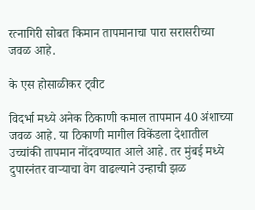रत्नागिरी सोबत किमान तापमानाचा पारा सरासरीच्या जवळ आहे.

के एस होसाळीकर ट्वीट

विदर्भा मध्ये अनेक ठिकाणी कमाल तापमान 40 अंशाच्या जवळ आहे. या ठिकाणी मागील विकेंडला देशातील उच्चांकी तापमान नोंदवण्यात आले आहे. तर मुंबई मध्ये दुपारनंतर वार्‍याचा वेग वाढल्याने उन्हाची झळ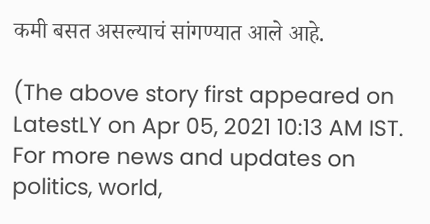कमी बसत असल्याचं सांगण्यात आले आहे.

(The above story first appeared on LatestLY on Apr 05, 2021 10:13 AM IST. For more news and updates on politics, world,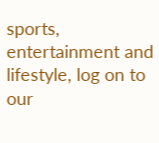sports, entertainment and lifestyle, log on to our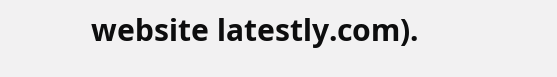website latestly.com).